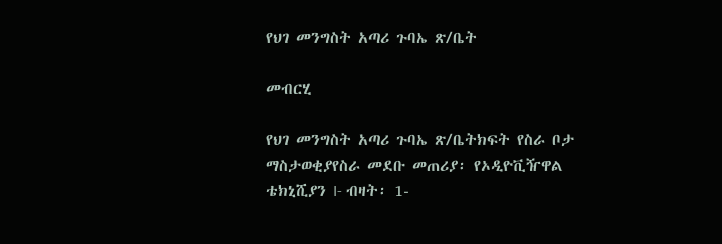የህገ መንግስት አጣሪ ጉባኤ ጽ/ቤት

መብርሂ

የህገ መንግስት አጣሪ ጉባኤ ጽ/ቤትክፍት የስራ ቦታ ማስታወቂያየስራ መደቡ መጠሪያ፡ የኦዲዮቪዥዋል ቴክኒሺያን I- ብዛት፡ 1-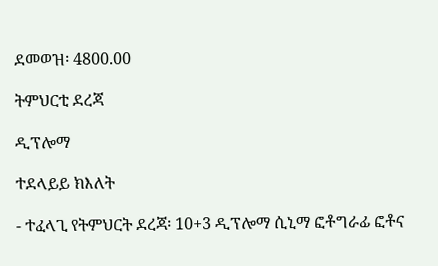ደመወዝ፡ 4800.00

ትምህርቲ ደረጃ

ዲፕሎማ

ተደላይይ ክእለት

- ተፈላጊ የትምህርት ደረጃ፡ 10+3 ዲፕሎማ ሲኒማ ፎቶግራፊ ፎቶና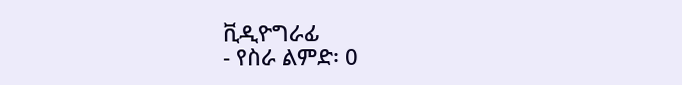ቪዲዮግራፊ
- የስራ ልምድ፡ 0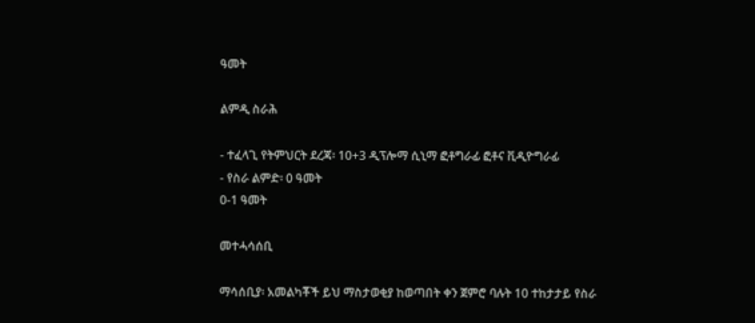ዓመት

ልምዲ ስራሕ

- ተፈላጊ የትምህርት ደረጃ፡ 10+3 ዲፕሎማ ሲኒማ ፎቶግራፊ ፎቶና ቪዲዮግራፊ
- የስራ ልምድ፡ 0 ዓመት
0-1 ዓመት

መተሓሳሰቢ

ማሳሰቢያ፡ አመልካቾች ይህ ማስታወቂያ ከወጣበት ቀን ጀምሮ ባሉት 10 ተከታታይ የስራ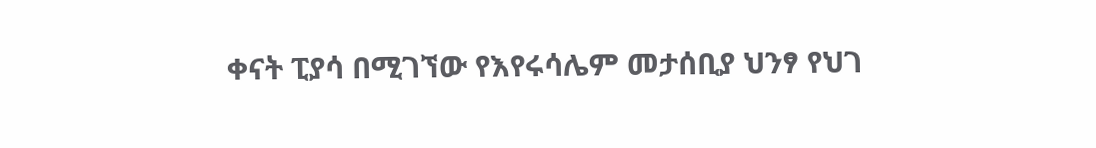ቀናት ፒያሳ በሚገኘው የእየሩሳሌም መታሰቢያ ህንፃ የህገ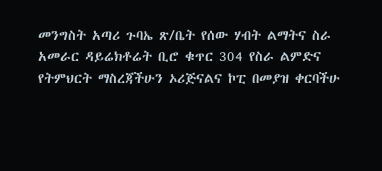መንግስት አጣሪ ጉባኤ ጽ/ቤት የሰው ሃብት ልማትና ስራ አመራር ዳይሬክቶሬት ቢሮ ቁጥር 304 የስራ ልምድና የትምህርት ማስረጃችሁን ኦሪጅናልና ኮፒ በመያዝ ቀርባችሁ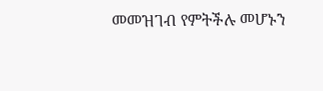መመዝገብ የምትችሉ መሆኑን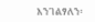እንገልፃለን፡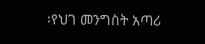፡የህገ መንግስት አጣሪ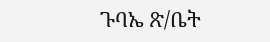ጉባኤ ጽ/ቤት